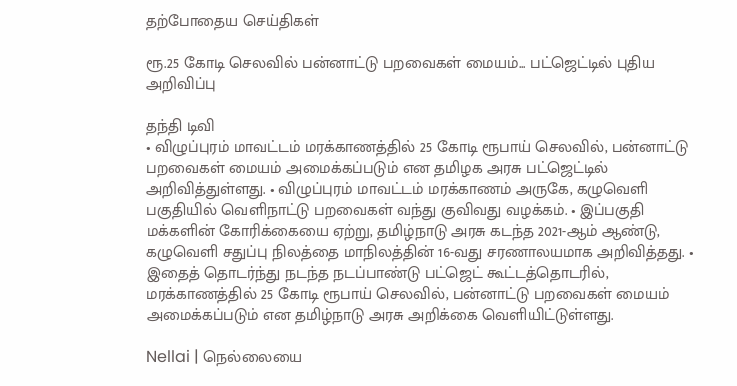தற்போதைய செய்திகள்

ரூ.25 கோடி செலவில் பன்னாட்டு பறவைகள் மையம்... பட்ஜெட்டில் புதிய அறிவிப்பு

தந்தி டிவி
• விழுப்புரம் மாவட்டம் மரக்காணத்தில் 25 கோடி ரூபாய் செலவில், பன்னாட்டு பறவைகள் மையம் அமைக்கப்படும் என தமிழக அரசு பட்ஜெட்டில் அறிவித்துள்ளது. • விழுப்புரம் மாவட்டம் மரக்காணம் அருகே, கழுவெளி பகுதியில் வெளிநாட்டு பறவைகள் வந்து குவிவது வழக்கம். • இப்பகுதி மக்களின் கோரிக்கையை ஏற்று, தமிழ்நாடு அரசு கடந்த 2021-ஆம் ஆண்டு, கழுவெளி சதுப்பு நிலத்தை மாநிலத்தின் 16-வது சரணாலயமாக அறிவித்தது. • இதைத் தொடர்ந்து நடந்த நடப்பாண்டு பட்ஜெட் கூட்டத்தொடரில், மரக்காணத்தில் 25 கோடி ரூபாய் செலவில், பன்னாட்டு பறவைகள் மையம் அமைக்கப்படும் என தமிழ்நாடு அரசு அறிக்கை வெளியிட்டுள்ளது.

Nellai | நெல்லையை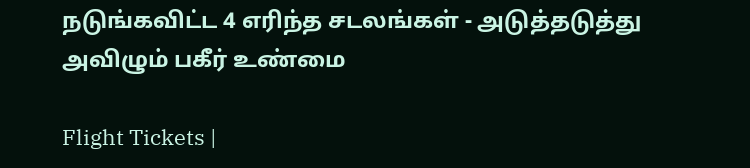நடுங்கவிட்ட 4 எரிந்த சடலங்கள் - அடுத்தடுத்து அவிழும் பகீர் உண்மை

Flight Tickets |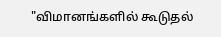"விமானங்களில் கூடுதல்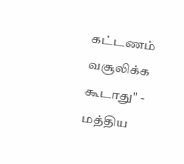கட்டணம் வசூலிக்க கூடாது" - மத்திய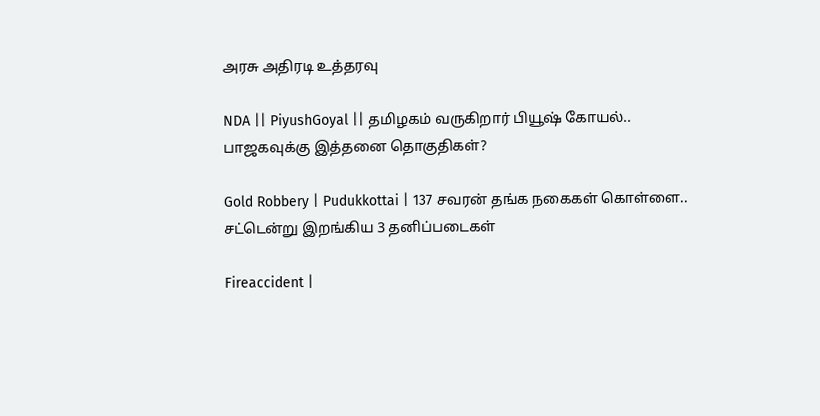அரசு அதிரடி உத்தரவு

NDA || PiyushGoyal || தமிழகம் வருகிறார் பியூஷ் கோயல்.. பாஜகவுக்கு இத்தனை தொகுதிகள்?

Gold Robbery | Pudukkottai | 137 சவரன் தங்க நகைகள் கொள்ளை.. சட்டென்று இறங்கிய 3 தனிப்படைகள்

Fireaccident |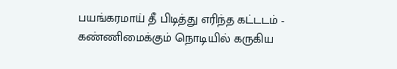பயங்கரமாய் தீ பிடித்து எரிந்த கட்டடம் - கண்ணிமைக்கும் நொடியில் கருகிய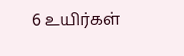6 உயிர்கள்